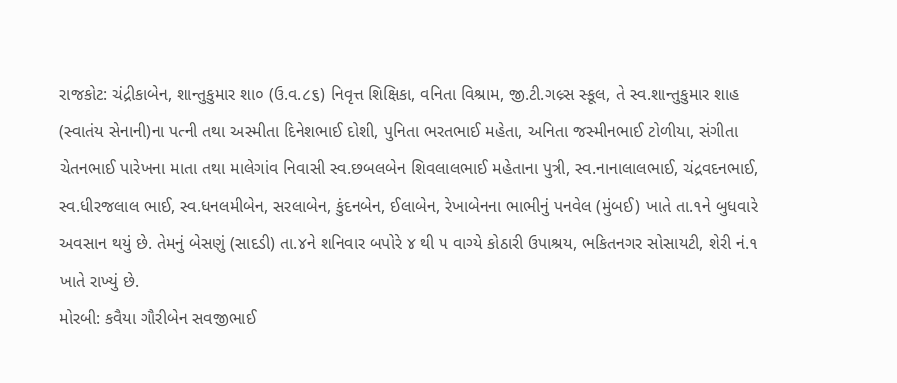રાજકોટ: ચંદ્રીકાબેન, શાન્તુકુમાર શા૦ (ઉ.વ.૮૬) નિવૃત્ત શિક્ષિકા, વનિતા વિશ્રામ, જી.ટી.ગલ્ર્સ સ્કૂલ, તે સ્વ.શાન્તુકુમાર શાહ (સ્વાતંય સેનાની)ના પત્ની તથા અસ્મીતા દિનેશભાઈ દોશી, પુનિતા ભરતભાઈ મહેતા, અનિતા જસ્મીનભાઈ ટોળીયા, સંગીતા ચેતનભાઈ પારેખના માતા તથા માલેગાંવ નિવાસી સ્વ.છબલબેન શિવલાલભાઈ મહેતાના પુત્રી, સ્વ.નાનાલાલભાઈ, ચંદ્રવદનભાઈ, સ્વ.ધીરજલાલ ભાઈ, સ્વ.ધનલમીબેન, સરલાબેન, કુંદનબેન, ઈલાબેન, રેખાબેનના ભાભીનું પનવેલ (મુંબઈ) ખાતે તા.૧ને બુધવારે અવસાન થયું છે. તેમનું બેસણું (સાદડી) તા.૪ને શનિવાર બપોરે ૪ થી ૫ વાગ્યે કોઠારી ઉપાશ્રય, ભકિતનગર સોસાયટી, શેરી નં.૧ ખાતે રાખ્યું છે.
મોરબી: કવૈયા ગૌરીબેન સવજીભાઈ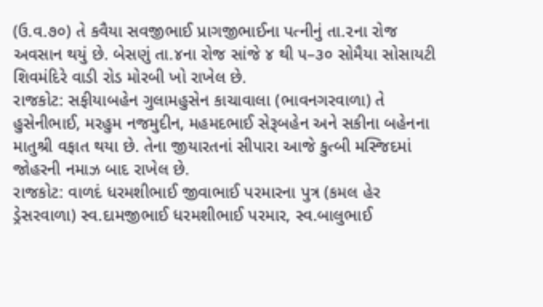(ઉ.વ.૭૦) તે કવૈયા સવજીભાઈ પ્રાગજીભાઈના પત્નીનું તા.૨ના રોજ અવસાન થયું છે. બેસણું તા.૪ના રોજ સાંજે ૪ થી ૫–૩૦ સોમૈયા સોસાયટી શિવમંદિરે વાડી રોડ મોરબી ખો રાખેલ છે.
રાજકોટ: સફીયાબહેન ગુલામહુસેન કાચાવાલા (ભાવનગરવાળા) તે હુસેનીભાઈ, મરહુમ નજમુદીન, મહમદભાઈ સેરૂબહેન અને સકીના બહેનના માતુશ્રી વફાત થયા છે. તેના જીયારતનાં સીપારા આજે કુત્બી મસ્જિદમાં જોહરની નમાઝ બાદ રાખેલ છે.
રાજકોટ: વાળદં ધરમશીભાઈ જીવાભાઈ પરમારના પુત્ર (કમલ હેર ડ્રેસરવાળા) સ્વ.દામજીભાઈ ધરમશીભાઈ પરમાર, સ્વ.બાલુભાઈ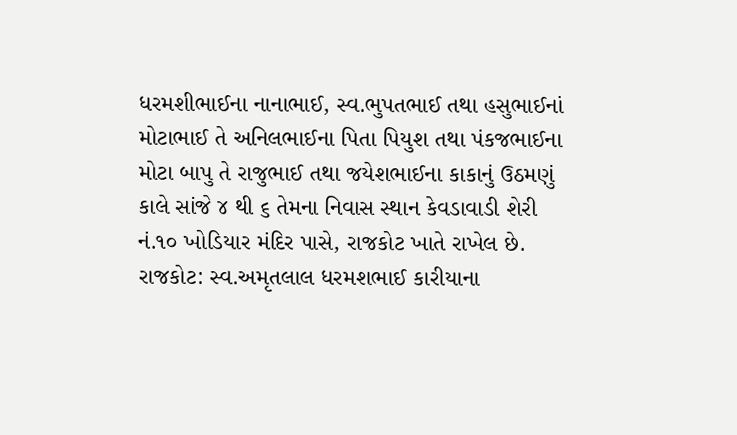ધરમશીભાઈના નાનાભાઈ, સ્વ.ભુપતભાઈ તથા હસુભાઈનાં મોટાભાઈ તે અનિલભાઈના પિતા પિયુશ તથા પંકજભાઈના મોટા બાપુ તે રાજુભાઈ તથા જયેશભાઈના કાકાનું ઉઠમણું કાલે સાંજે ૪ થી ૬ તેમના નિવાસ સ્થાન કેવડાવાડી શેરી નં.૧૦ ખોડિયાર મંદિર પાસે, રાજકોટ ખાતે રાખેલ છે.
રાજકોટ: સ્વ.અમૃતલાલ ધરમશભાઈ કારીયાના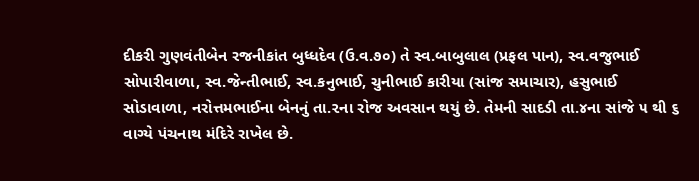દીકરી ગુણવંતીબેન રજનીકાંત બુધ્ધદેવ (ઉ.વ.૭૦) તે સ્વ.બાબુલાલ (પ્રફલ પાન), સ્વ.વજુભાઈ સોપારીવાળા, સ્વ.જેન્તીભાઈ, સ્વ.કનુભાઈ, ચુનીભાઈ કારીયા (સાંજ સમાચાર), હસુભાઈ સોડાવાળા, નરોત્તમભાઈના બેનનું તા.૨ના રોજ અવસાન થયું છે. તેમની સાદડી તા.૪ના સાંજે ૫ થી ૬ વાગ્યે પંચનાથ મંદિરે રાખેલ છે.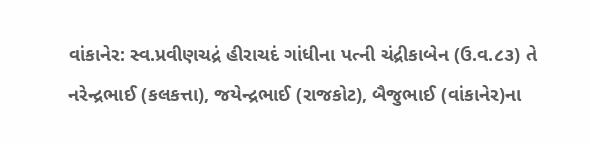વાંકાનેર: સ્વ.પ્રવીણચદ્રં હીરાચદં ગાંધીના પત્ની ચંદ્રીકાબેન (ઉ.વ.૮૩) તે નરેન્દ્રભાઈ (કલકત્તા), જયેન્દ્રભાઈ (રાજકોટ), બૈજુભાઈ (વાંકાનેર)ના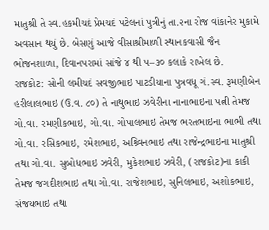માતુશ્રી તે સ્વ.હકમીચદં પ્રેમચદં પટેલનાં પુત્રીનું તા.૨ના રોજ વાંકાનેર મુકામે અવસાન થયું છે. બેસણું આજે વીસાશ્રીમાળી સ્થાનકવાસી જૈન ભોજનશાળા, દિવાનપરામાં સાંજે ૪ થી ૫–૩૦ કલાકે રાખેલ છે.
રાજકોટ: સોની લમીચદં સવજીભાઇ પાટડીયાના પુત્રવધૂ ગં.સ્વ. રૂમણીબેન હરીલાલભાઇ (ઉ.વ. ૮૦) તે નાથુભાઇ ઝવેરીના નાનાભાઇના પત્ની તેમજ ગો.વા. રમણીકભાઇ, ગો.વા. ગોપાલભાઇ તેમજ ભરતભાઇના ભાભી તથા ગો.વા. રસિકભાઇ, રમેશભાઇ, અશ્ર્વિનભાઇ તથા રાજેન્દ્રભાઇના માતુશ્રી તથા ગો.વા. સુબોધભાઇ ઝવેરી, મુકેશભાઇ ઝવેરી, (રાજકોટ)ના કાકી તેમજ જગદીશભાઇ તથા ગો.વા. રાજેશભાઇ, સુનિલભાઇ, અશોકભાઇ, સંજયભાઇ તથા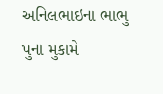અનિલભાઇના ભાભુ પુના મુકામે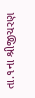તા.૧ના શ્રીજીચરણ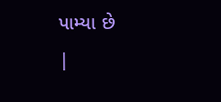પામ્યા છે
|